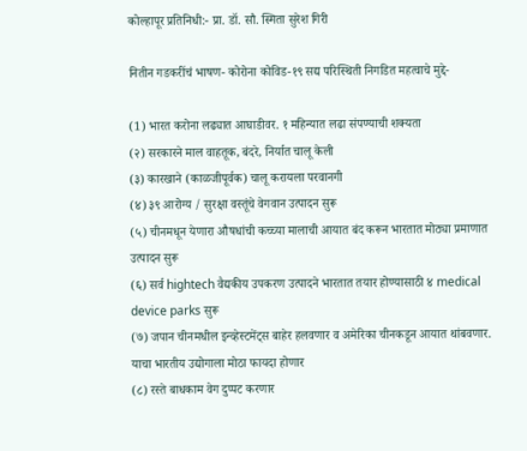कोल्हापूर प्रतिनिधी:- प्रा. डॉ. सौ. स्मिता सुरेश गिरी

नितीन गडकरींचं भाषण- कोरोना कोविड-१९ सद्य परिस्थिती निगडित महत्वाचे मुद्दे-

(1) भारत करोना लढ्यात आघाडीवर. १ महिन्यात लढा संपण्याची शक्यता
(२) सरकारने माल वाहतूक, बंदरे, निर्यात चालू केली
(३) कारखाने (काळजीपूर्वक) चालू करायला परवानगी
(४) ३९ आरोग्य / सुरक्षा वस्तूंचे वेगवान उत्पादन सुरू
(५) चीनमधून येणारा औषधांची कच्च्या मालाची आयात बंद करून भारतात मोठ्या प्रमाणात उत्पादन सुरू
(६) सर्व hightech वैद्यकीय उपकरण उत्पादने भारतात तयार होण्यासाठी ४ medical device parks सुरू
(७) जपान चीनमधील इन्व्हेस्टमेंट्स बाहेर हलवणार व अमेरिका चीनकडून आयात थांबवणार. याचा भारतीय उद्योगाला मोठा फायदा होणार
(८) रस्ते बाधकाम वेग दुप्पट करणार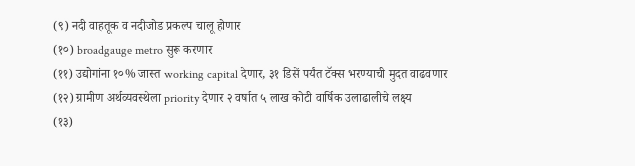(९) नदी वाहतूक व नदीजोड प्रकल्प चालू होणार
(१०) broadgauge metro सुरू करणार
(११) उद्योगांना १०% जास्त working capital देणार, ३१ डिसें पर्यंत टॅक्स भरण्याची मुदत वाढवणार
(१२) ग्रामीण अर्थव्यवस्थेला priority देणार २ वर्षात ५ लाख कोटी वार्षिक उलाढालीचे लक्ष्य
(१३)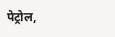पेट्रोल,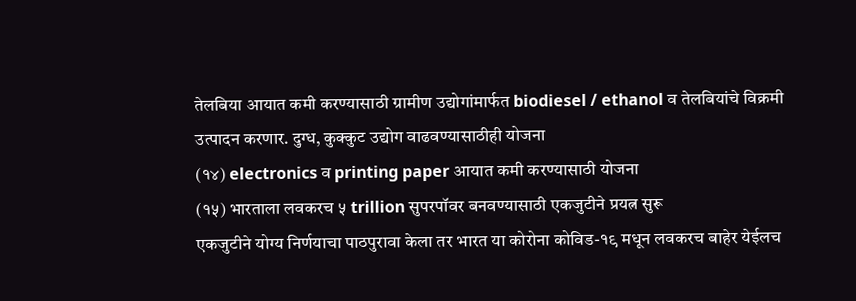तेलबिया आयात कमी करण्यासाठी ग्रामीण उद्योगांमार्फत biodiesel / ethanol व तेलबियांचे विक्रमी उत्पादन करणार. दुग्ध, कुक्कुट उद्योग वाढवण्यासाठीही योजना
(१४) electronics व printing paper आयात कमी करण्यासाठी योजना
(१५) भारताला लवकरच ५ trillion सुपरपॉवर बनवण्यासाठी एकजुटीने प्रयत्न सुरू
एकजुटीने योग्य निर्णयाचा पाठपुरावा केला तर भारत या कोरोना कोविड-१९ मधून लवकरच बाहेर येईलच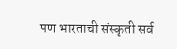पण भारताची संस्कृती सर्व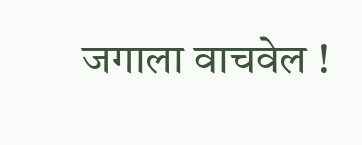जगाला वाचवेल !